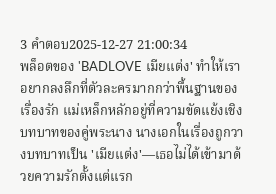3 คำตอบ2025-12-27 21:00:34
พล็อตของ 'BADLOVE เมียแต่ง' ทำให้เราอยากลงลึกที่ตัวละครมากกว่าพื้นฐานของเรื่องรัก แม่เหล็กหลักอยู่ที่ความขัดแย้งเชิงบทบาทของคู่พระนาง นางเอกในเรื่องถูกวางบทบาทเป็น 'เมียแต่ง'—เธอไม่ได้เข้ามาด้วยความรักตั้งแต่แรก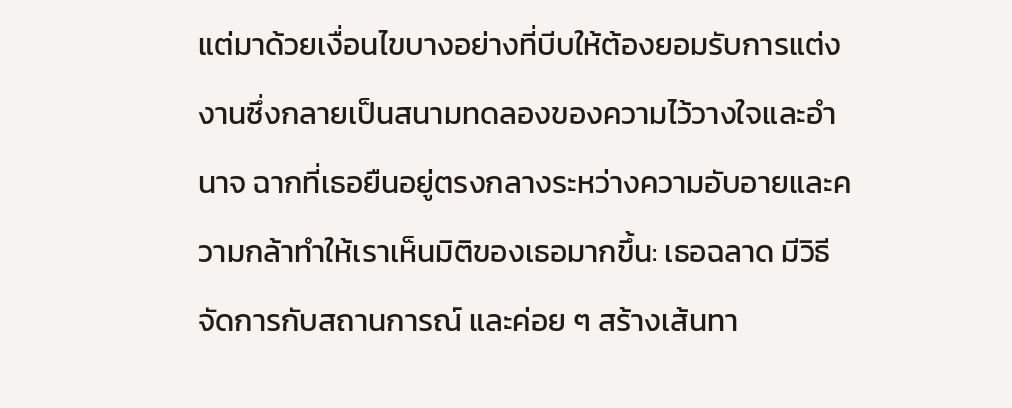แต่มาด้วยเงื่อนไขบางอย่างที่บีบให้ต้องยอมรับการแต่งงานซึ่งกลายเป็นสนามทดลองของความไว้วางใจและอำนาจ ฉากที่เธอยืนอยู่ตรงกลางระหว่างความอับอายและความกล้าทำให้เราเห็นมิติของเธอมากขึ้น: เธอฉลาด มีวิธีจัดการกับสถานการณ์ และค่อย ๆ สร้างเส้นทา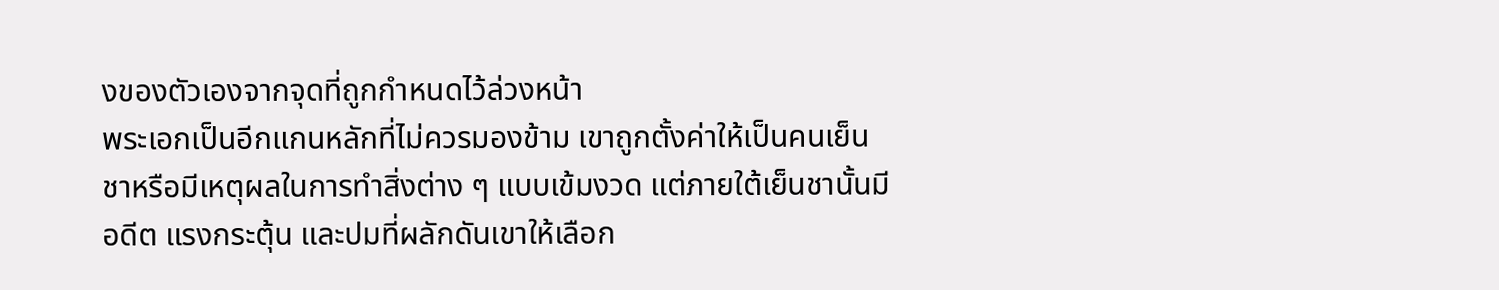งของตัวเองจากจุดที่ถูกกำหนดไว้ล่วงหน้า
พระเอกเป็นอีกแกนหลักที่ไม่ควรมองข้าม เขาถูกตั้งค่าให้เป็นคนเย็นชาหรือมีเหตุผลในการทำสิ่งต่าง ๆ แบบเข้มงวด แต่ภายใต้เย็นชานั้นมีอดีต แรงกระตุ้น และปมที่ผลักดันเขาให้เลือก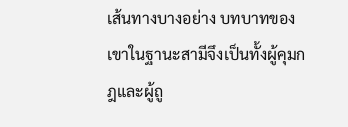เส้นทางบางอย่าง บทบาทของเขาในฐานะสามีจึงเป็นทั้งผู้คุมกฎและผู้ถู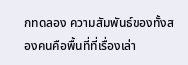กทดลอง ความสัมพันธ์ของทั้งสองคนคือพื้นที่ที่เรื่องเล่า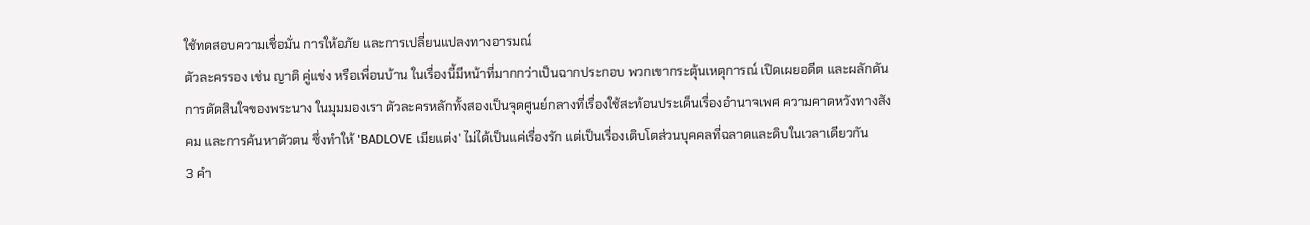ใช้ทดสอบความเชื่อมั่น การให้อภัย และการเปลี่ยนแปลงทางอารมณ์
ตัวละครรอง เช่น ญาติ คู่แข่ง หรือเพื่อนบ้าน ในเรื่องนี้มีหน้าที่มากกว่าเป็นฉากประกอบ พวกเขากระตุ้นเหตุการณ์ เปิดเผยอดีต และผลักดันการตัดสินใจของพระนาง ในมุมมองเรา ตัวละครหลักทั้งสองเป็นจุดศูนย์กลางที่เรื่องใช้สะท้อนประเด็นเรื่องอำนาจเพศ ความคาดหวังทางสังคม และการค้นหาตัวตน ซึ่งทำให้ 'BADLOVE เมียแต่ง' ไม่ได้เป็นแค่เรื่องรัก แต่เป็นเรื่องเติบโตส่วนบุคคลที่ฉลาดและดิบในเวลาเดียวกัน
3 คำ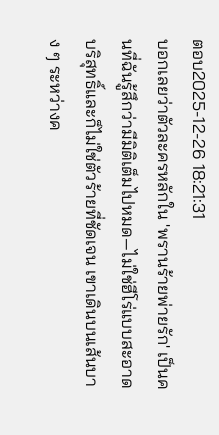ตอบ2025-12-26 18:21:31
บอกเลยว่าตัวละครหลักใน 'พรานร้ายพ่ายรัก' เป็นคนที่ฉันรู้สึกว่ามีมิติเต็มไปหมด—ไม่ใช่ฮีโร่แบบสะอาดบริสุทธิ์และก็ไม่ใช่ตัวร้ายที่ชัดเจน เขาเดินบนเส้นบาง ๆ ระหว่างค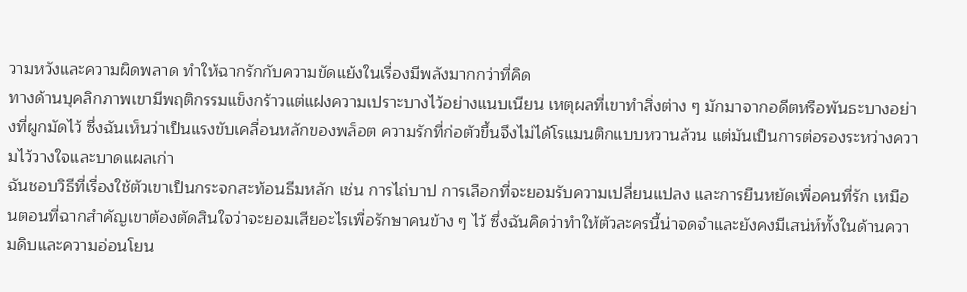วามหวังและความผิดพลาด ทำให้ฉากรักกับความขัดแย้งในเรื่องมีพลังมากกว่าที่คิด
ทางด้านบุคลิกภาพเขามีพฤติกรรมแข็งกร้าวแต่แฝงความเปราะบางไว้อย่างแนบเนียน เหตุผลที่เขาทำสิ่งต่าง ๆ มักมาจากอดีตหรือพันธะบางอย่างที่ผูกมัดไว้ ซึ่งฉันเห็นว่าเป็นแรงขับเคลื่อนหลักของพล็อต ความรักที่ก่อตัวขึ้นจึงไม่ได้โรแมนติกแบบหวานล้วน แต่มันเป็นการต่อรองระหว่างความไว้วางใจและบาดแผลเก่า
ฉันชอบวิธีที่เรื่องใช้ตัวเขาเป็นกระจกสะท้อนธีมหลัก เช่น การไถ่บาป การเลือกที่จะยอมรับความเปลี่ยนแปลง และการยืนหยัดเพื่อคนที่รัก เหมือนตอนที่ฉากสำคัญเขาต้องตัดสินใจว่าจะยอมเสียอะไรเพื่อรักษาคนข้าง ๆ ไว้ ซึ่งฉันคิดว่าทำให้ตัวละครนี้น่าจดจำและยังคงมีเสน่ห์ทั้งในด้านความดิบและความอ่อนโยน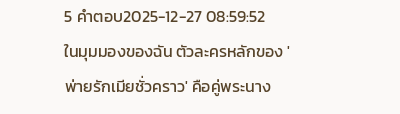5 คำตอบ2025-12-27 08:59:52
ในมุมมองของฉัน ตัวละครหลักของ 'พ่ายรักเมียชั่วคราว' คือคู่พระนาง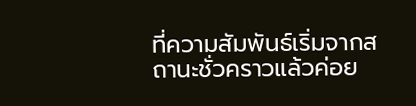ที่ความสัมพันธ์เริ่มจากสถานะชั่วคราวแล้วค่อย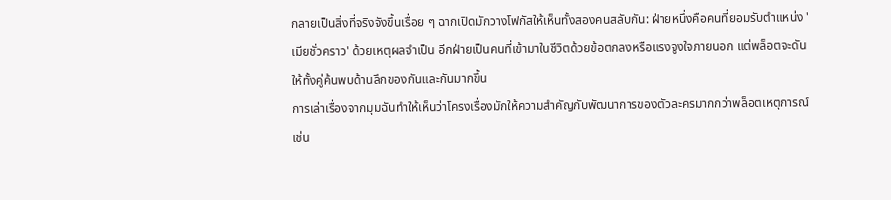กลายเป็นสิ่งที่จริงจังขึ้นเรื่อย ๆ ฉากเปิดมักวางโฟกัสให้เห็นทั้งสองคนสลับกัน: ฝ่ายหนึ่งคือคนที่ยอมรับตำแหน่ง 'เมียชั่วคราว' ด้วยเหตุผลจำเป็น อีกฝ่ายเป็นคนที่เข้ามาในชีวิตด้วยข้อตกลงหรือแรงจูงใจภายนอก แต่พล็อตจะดันให้ทั้งคู่ค้นพบด้านลึกของกันและกันมากขึ้น
การเล่าเรื่องจากมุมฉันทำให้เห็นว่าโครงเรื่องมักให้ความสำคัญกับพัฒนาการของตัวละครมากกว่าพล็อตเหตุการณ์ เช่น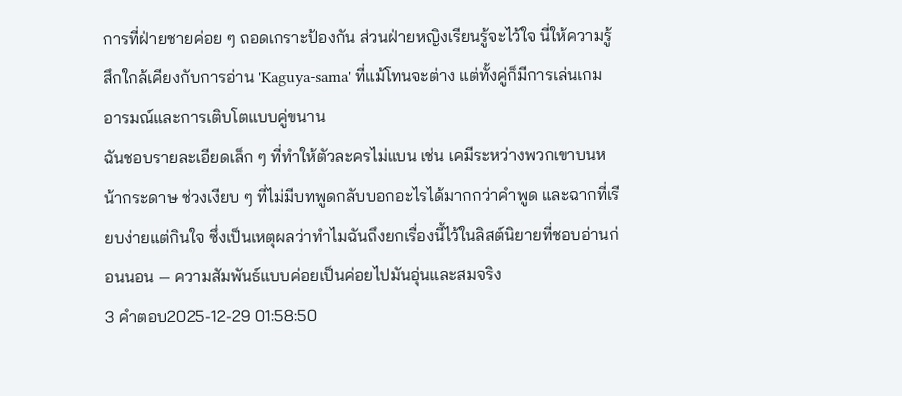การที่ฝ่ายชายค่อย ๆ ถอดเกราะป้องกัน ส่วนฝ่ายหญิงเรียนรู้จะไว้ใจ นี่ให้ความรู้สึกใกล้เคียงกับการอ่าน 'Kaguya-sama' ที่แม้โทนจะต่าง แต่ทั้งคู่ก็มีการเล่นเกมอารมณ์และการเติบโตแบบคู่ขนาน
ฉันชอบรายละเอียดเล็ก ๆ ที่ทำให้ตัวละครไม่แบน เช่น เคมีระหว่างพวกเขาบนหน้ากระดาษ ช่วงเงียบ ๆ ที่ไม่มีบทพูดกลับบอกอะไรได้มากกว่าคำพูด และฉากที่เรียบง่ายแต่กินใจ ซึ่งเป็นเหตุผลว่าทำไมฉันถึงยกเรื่องนี้ไว้ในลิสต์นิยายที่ชอบอ่านก่อนนอน — ความสัมพันธ์แบบค่อยเป็นค่อยไปมันอุ่นและสมจริง
3 คำตอบ2025-12-29 01:58:50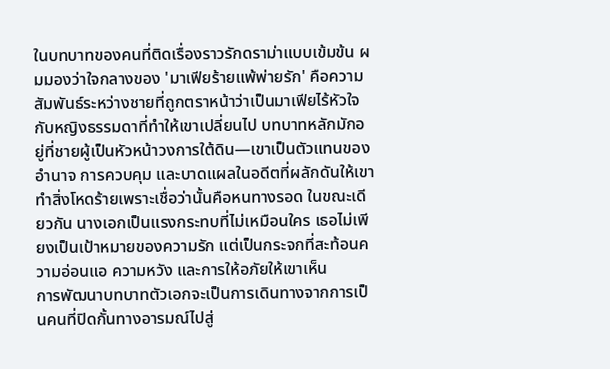ในบทบาทของคนที่ติดเรื่องราวรักดราม่าแบบเข้มข้น ผมมองว่าใจกลางของ 'มาเฟียร้ายแพ้พ่ายรัก' คือความสัมพันธ์ระหว่างชายที่ถูกตราหน้าว่าเป็นมาเฟียไร้หัวใจกับหญิงธรรมดาที่ทำให้เขาเปลี่ยนไป บทบาทหลักมักอยู่ที่ชายผู้เป็นหัวหน้าวงการใต้ดิน—เขาเป็นตัวแทนของอำนาจ การควบคุม และบาดแผลในอดีตที่ผลักดันให้เขาทำสิ่งโหดร้ายเพราะเชื่อว่านั้นคือหนทางรอด ในขณะเดียวกัน นางเอกเป็นแรงกระทบที่ไม่เหมือนใคร เธอไม่เพียงเป็นเป้าหมายของความรัก แต่เป็นกระจกที่สะท้อนความอ่อนแอ ความหวัง และการให้อภัยให้เขาเห็น
การพัฒนาบทบาทตัวเอกจะเป็นการเดินทางจากการเป็นคนที่ปิดกั้นทางอารมณ์ไปสู่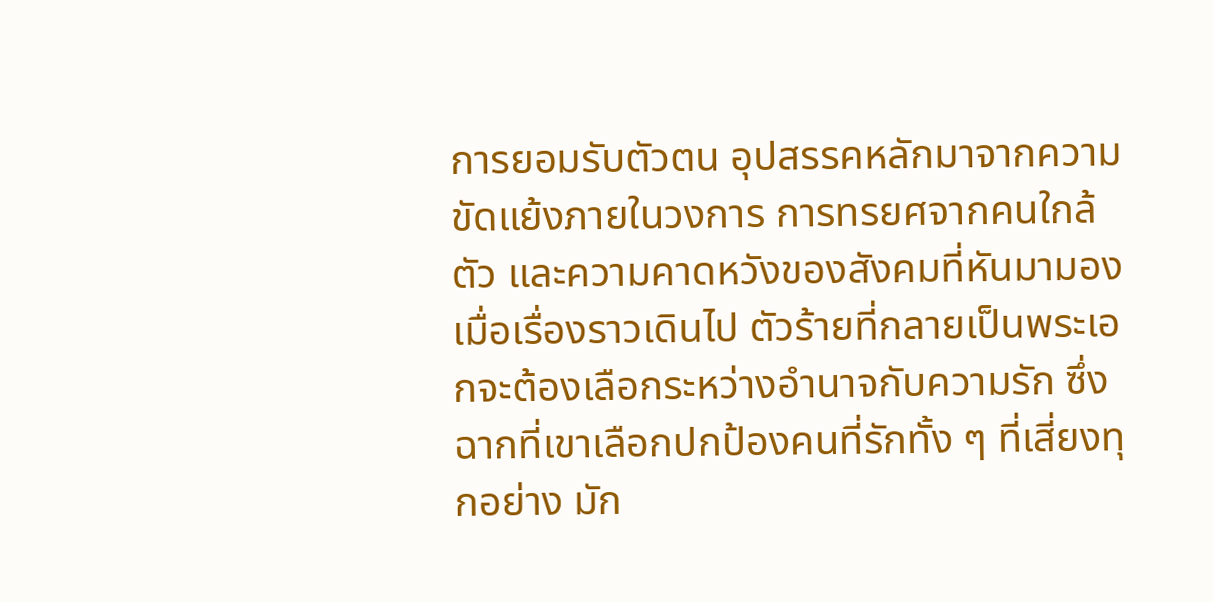การยอมรับตัวตน อุปสรรคหลักมาจากความขัดแย้งภายในวงการ การทรยศจากคนใกล้ตัว และความคาดหวังของสังคมที่หันมามอง เมื่อเรื่องราวเดินไป ตัวร้ายที่กลายเป็นพระเอกจะต้องเลือกระหว่างอำนาจกับความรัก ซึ่งฉากที่เขาเลือกปกป้องคนที่รักทั้ง ๆ ที่เสี่ยงทุกอย่าง มัก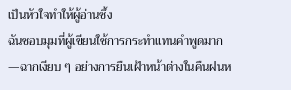เป็นหัวใจทำให้ผู้อ่านซึ้ง
ฉันชอบมุมที่ผู้เขียนใช้การกระทำแทนคำพูดมาก—ฉากเงียบ ๆ อย่างการยืนเฝ้าหน้าต่างในคืนฝนห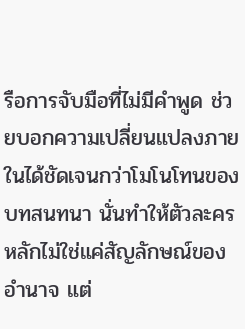รือการจับมือที่ไม่มีคำพูด ช่วยบอกความเปลี่ยนแปลงภายในได้ชัดเจนกว่าโมโนโทนของบทสนทนา นั่นทำให้ตัวละครหลักไม่ใช่แค่สัญลักษณ์ของอำนาจ แต่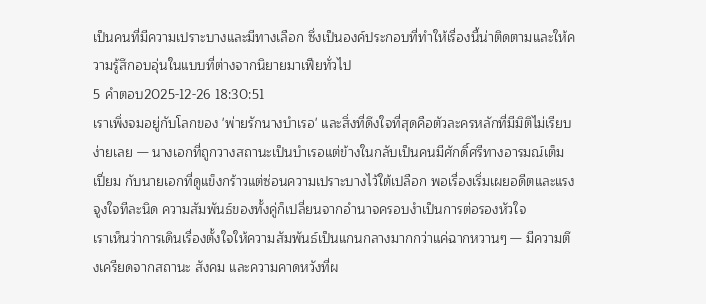เป็นคนที่มีความเปราะบางและมีทางเลือก ซึ่งเป็นองค์ประกอบที่ทำให้เรื่องนี้น่าติดตามและให้ความรู้สึกอบอุ่นในแบบที่ต่างจากนิยายมาเฟียทั่วไป
5 คำตอบ2025-12-26 18:30:51
เราเพิ่งจมอยู่กับโลกของ 'พ่ายรักนางบำเรอ' และสิ่งที่ดึงใจที่สุดคือตัวละครหลักที่มีมิติไม่เรียบง่ายเลย — นางเอกที่ถูกวางสถานะเป็นบำเรอแต่ข้างในกลับเป็นคนมีศักดิ์ศรีทางอารมณ์เต็มเปี่ยม กับนายเอกที่ดูแข็งกร้าวแต่ซ่อนความเปราะบางไว้ใต้เปลือก พอเรื่องเริ่มเผยอดีตและแรงจูงใจทีละนิด ความสัมพันธ์ของทั้งคู่ก็เปลี่ยนจากอำนาจครอบงำเป็นการต่อรองหัวใจ
เราเห็นว่าการเดินเรื่องตั้งใจให้ความสัมพันธ์เป็นแกนกลางมากกว่าแค่ฉากหวานๆ — มีความตึงเครียดจากสถานะ สังคม และความคาดหวังที่ผ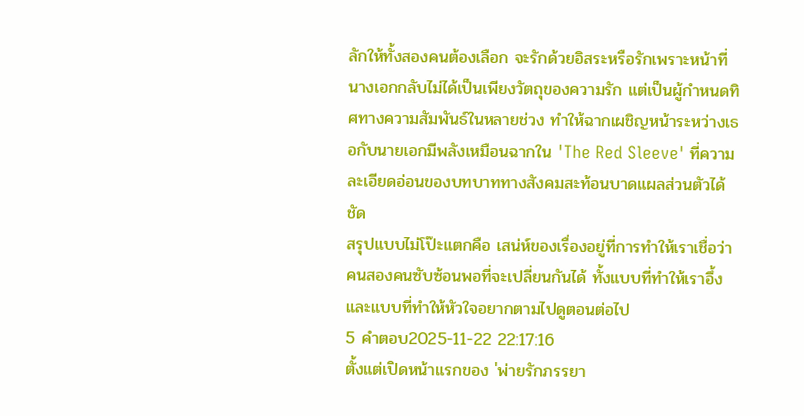ลักให้ทั้งสองคนต้องเลือก จะรักด้วยอิสระหรือรักเพราะหน้าที่ นางเอกกลับไม่ได้เป็นเพียงวัตถุของความรัก แต่เป็นผู้กำหนดทิศทางความสัมพันธ์ในหลายช่วง ทำให้ฉากเผชิญหน้าระหว่างเธอกับนายเอกมีพลังเหมือนฉากใน 'The Red Sleeve' ที่ความละเอียดอ่อนของบทบาททางสังคมสะท้อนบาดแผลส่วนตัวได้ชัด
สรุปแบบไม่โป๊ะแตกคือ เสน่ห์ของเรื่องอยู่ที่การทำให้เราเชื่อว่าคนสองคนซับซ้อนพอที่จะเปลี่ยนกันได้ ทั้งแบบที่ทำให้เราอึ้งและแบบที่ทำให้หัวใจอยากตามไปดูตอนต่อไป
5 คำตอบ2025-11-22 22:17:16
ตั้งแต่เปิดหน้าแรกของ 'พ่ายรักภรรยา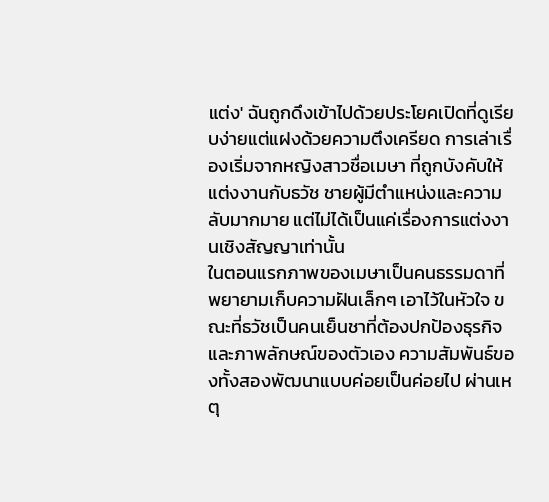แต่ง' ฉันถูกดึงเข้าไปด้วยประโยคเปิดที่ดูเรียบง่ายแต่แฝงด้วยความตึงเครียด การเล่าเรื่องเริ่มจากหญิงสาวชื่อเมษา ที่ถูกบังคับให้แต่งงานกับธวัช ชายผู้มีตำแหน่งและความลับมากมาย แต่ไม่ได้เป็นแค่เรื่องการแต่งงานเชิงสัญญาเท่านั้น
ในตอนแรกภาพของเมษาเป็นคนธรรมดาที่พยายามเก็บความฝันเล็กๆ เอาไว้ในหัวใจ ขณะที่ธวัชเป็นคนเย็นชาที่ต้องปกป้องธุรกิจและภาพลักษณ์ของตัวเอง ความสัมพันธ์ของทั้งสองพัฒนาแบบค่อยเป็นค่อยไป ผ่านเหตุ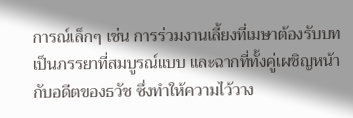การณ์เล็กๆ เช่น การร่วมงานเลี้ยงที่เมษาต้องรับบทเป็นภรรยาที่สมบูรณ์แบบ และฉากที่ทั้งคู่เผชิญหน้ากับอดีตของธวัช ซึ่งทำให้ความไว้วาง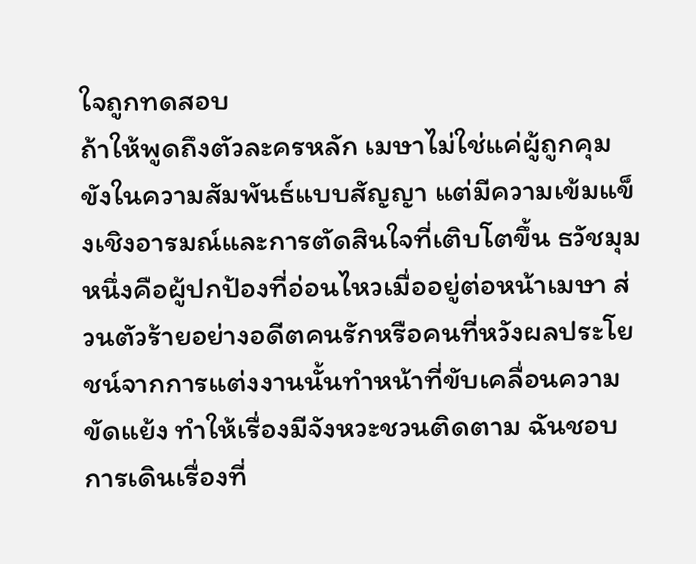ใจถูกทดสอบ
ถ้าให้พูดถึงตัวละครหลัก เมษาไม่ใช่แค่ผู้ถูกคุมขังในความสัมพันธ์แบบสัญญา แต่มีความเข้มแข็งเชิงอารมณ์และการตัดสินใจที่เติบโตขึ้น ธวัชมุมหนึ่งคือผู้ปกป้องที่อ่อนไหวเมื่ออยู่ต่อหน้าเมษา ส่วนตัวร้ายอย่างอดีตคนรักหรือคนที่หวังผลประโยชน์จากการแต่งงานนั้นทำหน้าที่ขับเคลื่อนความขัดแย้ง ทำให้เรื่องมีจังหวะชวนติดตาม ฉันชอบการเดินเรื่องที่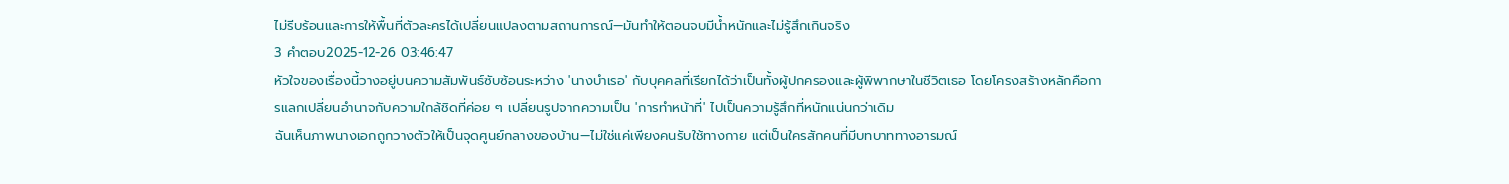ไม่รีบร้อนและการให้พื้นที่ตัวละครได้เปลี่ยนแปลงตามสถานการณ์—มันทำให้ตอนจบมีน้ำหนักและไม่รู้สึกเกินจริง
3 คำตอบ2025-12-26 03:46:47
หัวใจของเรื่องนี้วางอยู่บนความสัมพันธ์ซับซ้อนระหว่าง 'นางบำเรอ' กับบุคคลที่เรียกได้ว่าเป็นทั้งผู้ปกครองและผู้พิพากษาในชีวิตเธอ โดยโครงสร้างหลักคือการแลกเปลี่ยนอำนาจกับความใกล้ชิดที่ค่อย ๆ เปลี่ยนรูปจากความเป็น 'การทำหน้าที่' ไปเป็นความรู้สึกที่หนักแน่นกว่าเดิม
ฉันเห็นภาพนางเอกถูกวางตัวให้เป็นจุดศูนย์กลางของบ้าน—ไม่ใช่แค่เพียงคนรับใช้ทางกาย แต่เป็นใครสักคนที่มีบทบาททางอารมณ์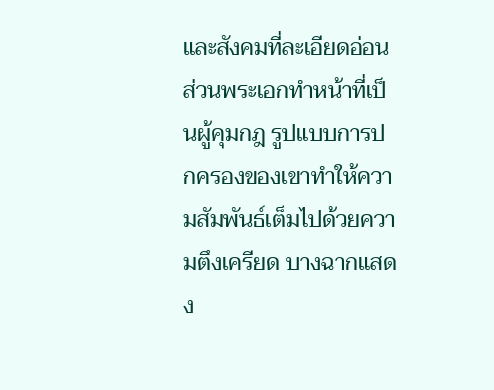และสังคมที่ละเอียดอ่อน ส่วนพระเอกทำหน้าที่เป็นผู้คุมกฎ รูปแบบการปกครองของเขาทำให้ความสัมพันธ์เต็มไปด้วยความตึงเครียด บางฉากแสดง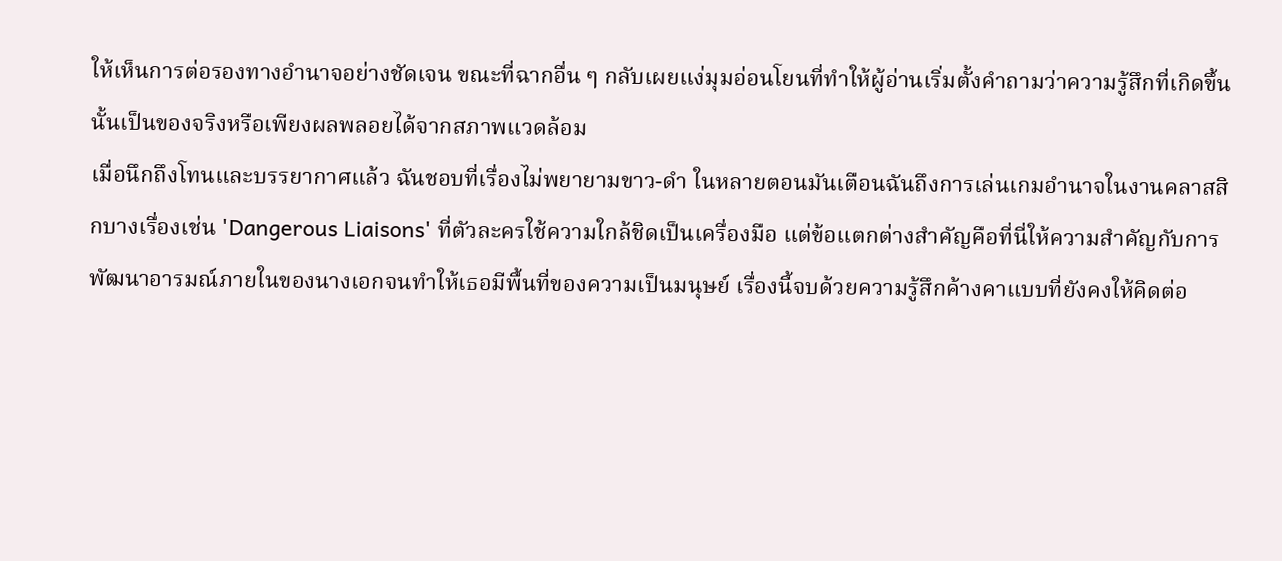ให้เห็นการต่อรองทางอำนาจอย่างชัดเจน ขณะที่ฉากอื่น ๆ กลับเผยแง่มุมอ่อนโยนที่ทำให้ผู้อ่านเริ่มตั้งคำถามว่าความรู้สึกที่เกิดขึ้นนั้นเป็นของจริงหรือเพียงผลพลอยได้จากสภาพแวดล้อม
เมื่อนึกถึงโทนและบรรยากาศแล้ว ฉันชอบที่เรื่องไม่พยายามขาว-ดำ ในหลายตอนมันเตือนฉันถึงการเล่นเกมอำนาจในงานคลาสสิกบางเรื่องเช่น 'Dangerous Liaisons' ที่ตัวละครใช้ความใกล้ชิดเป็นเครื่องมือ แต่ข้อแตกต่างสำคัญคือที่นี่ให้ความสำคัญกับการพัฒนาอารมณ์ภายในของนางเอกจนทำให้เธอมีพื้นที่ของความเป็นมนุษย์ เรื่องนี้จบด้วยความรู้สึกค้างคาแบบที่ยังคงให้คิดต่อ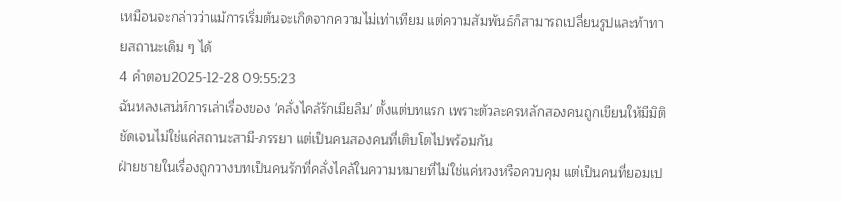เหมือนจะกล่าวว่าแม้การเริ่มต้นจะเกิดจากความไม่เท่าเทียม แต่ความสัมพันธ์ก็สามารถเปลี่ยนรูปและท้าทายสถานะเดิม ๆ ได้
4 คำตอบ2025-12-28 09:55:23
ฉันหลงเสน่ห์การเล่าเรื่องของ 'คลั่งไคล้รักเมียลืม' ตั้งแต่บทแรก เพราะตัวละครหลักสองคนถูกเขียนให้มีมิติชัดเจนไม่ใช่แค่สถานะสามี-ภรรยา แต่เป็นคนสองคนที่เติบโตไปพร้อมกัน
ฝ่ายชายในเรื่องถูกวางบทเป็นคนรักที่คลั่งไคล้ในความหมายที่ไม่ใช่แค่หวงหรือควบคุม แต่เป็นคนที่ยอมเป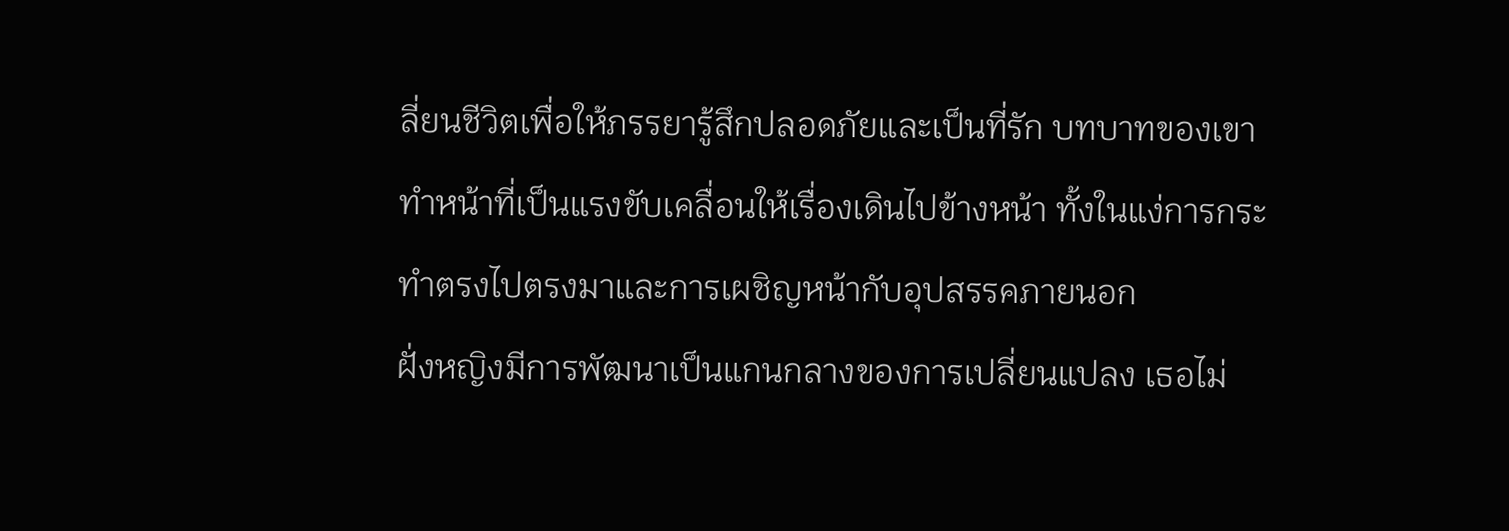ลี่ยนชีวิตเพื่อให้ภรรยารู้สึกปลอดภัยและเป็นที่รัก บทบาทของเขาทำหน้าที่เป็นแรงขับเคลื่อนให้เรื่องเดินไปข้างหน้า ทั้งในแง่การกระทำตรงไปตรงมาและการเผชิญหน้ากับอุปสรรคภายนอก
ฝั่งหญิงมีการพัฒนาเป็นแกนกลางของการเปลี่ยนแปลง เธอไม่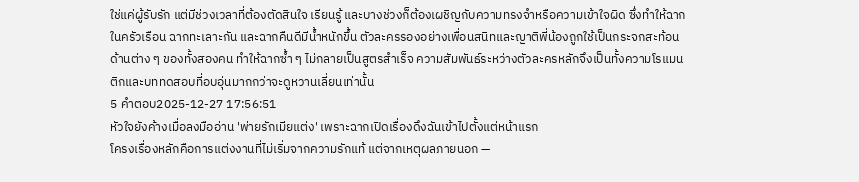ใช่แค่ผู้รับรัก แต่มีช่วงเวลาที่ต้องตัดสินใจ เรียนรู้ และบางช่วงก็ต้องเผชิญกับความทรงจำหรือความเข้าใจผิด ซึ่งทำให้ฉากในครัวเรือน ฉากทะเลาะกัน และฉากคืนดีมีน้ำหนักขึ้น ตัวละครรองอย่างเพื่อนสนิทและญาติพี่น้องถูกใช้เป็นกระจกสะท้อนด้านต่าง ๆ ของทั้งสองคน ทำให้ฉากซ้ำ ๆ ไม่กลายเป็นสูตรสำเร็จ ความสัมพันธ์ระหว่างตัวละครหลักจึงเป็นทั้งความโรแมนติกและบททดสอบที่อบอุ่นมากกว่าจะดูหวานเลี่ยนเท่านั้น
5 คำตอบ2025-12-27 17:56:51
หัวใจยังค้างเมื่อลงมืออ่าน 'พ่ายรักเมียแต่ง' เพราะฉากเปิดเรื่องดึงฉันเข้าไปตั้งแต่หน้าแรก
โครงเรื่องหลักคือการแต่งงานที่ไม่เริ่มจากความรักแท้ แต่จากเหตุผลภายนอก —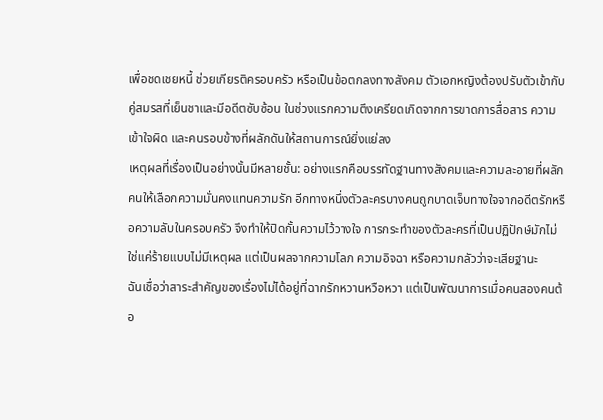เพื่อชดเชยหนี้ ช่วยเกียรติครอบครัว หรือเป็นข้อตกลงทางสังคม ตัวเอกหญิงต้องปรับตัวเข้ากับคู่สมรสที่เย็นชาและมีอดีตซับซ้อน ในช่วงแรกความตึงเครียดเกิดจากการขาดการสื่อสาร ความเข้าใจผิด และคนรอบข้างที่ผลักดันให้สถานการณ์ยิ่งแย่ลง
เหตุผลที่เรื่องเป็นอย่างนั้นมีหลายชั้น: อย่างแรกคือบรรทัดฐานทางสังคมและความละอายที่ผลักคนให้เลือกความมั่นคงแทนความรัก อีกทางหนึ่งตัวละครบางคนถูกบาดเจ็บทางใจจากอดีตรักหรือความลับในครอบครัว จึงทำให้ปิดกั้นความไว้วางใจ การกระทำของตัวละครที่เป็นปฏิปักษ์มักไม่ใช่แค่ร้ายแบบไม่มีเหตุผล แต่เป็นผลจากความโลภ ความอิจฉา หรือความกลัวว่าจะเสียฐานะ
ฉันเชื่อว่าสาระสำคัญของเรื่องไม่ได้อยู่ที่ฉากรักหวานหวือหวา แต่เป็นพัฒนาการเมื่อคนสองคนต้อ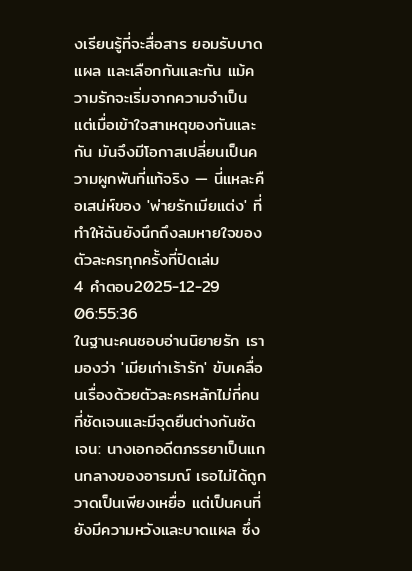งเรียนรู้ที่จะสื่อสาร ยอมรับบาดแผล และเลือกกันและกัน แม้ความรักจะเริ่มจากความจำเป็น แต่เมื่อเข้าใจสาเหตุของกันและกัน มันจึงมีโอกาสเปลี่ยนเป็นความผูกพันที่แท้จริง — นี่แหละคือเสน่ห์ของ 'พ่ายรักเมียแต่ง' ที่ทำให้ฉันยังนึกถึงลมหายใจของตัวละครทุกครั้งที่ปิดเล่ม
4 คำตอบ2025-12-29 06:55:36
ในฐานะคนชอบอ่านนิยายรัก เรามองว่า 'เมียเก่าเร้ารัก' ขับเคลื่อนเรื่องด้วยตัวละครหลักไม่กี่คนที่ชัดเจนและมีจุดยืนต่างกันชัดเจน: นางเอกอดีตภรรยาเป็นแกนกลางของอารมณ์ เธอไม่ได้ถูกวาดเป็นเพียงเหยื่อ แต่เป็นคนที่ยังมีความหวังและบาดแผล ซึ่ง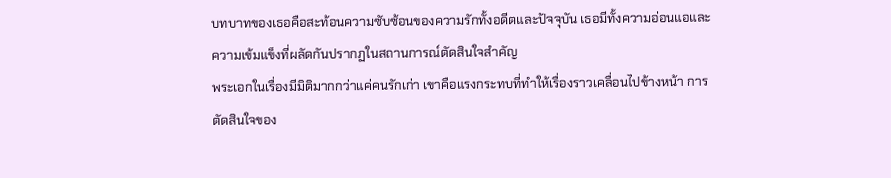บทบาทของเธอคือสะท้อนความซับซ้อนของความรักทั้งอดีตและปัจจุบัน เธอมีทั้งความอ่อนแอและความเข้มแข็งที่ผลัดกันปรากฏในสถานการณ์ตัดสินใจสำคัญ
พระเอกในเรื่องมีมิติมากกว่าแค่คนรักเก่า เขาคือแรงกระทบที่ทำให้เรื่องราวเคลื่อนไปข้างหน้า การตัดสินใจของ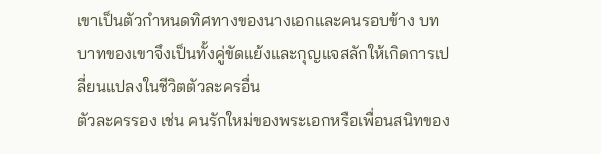เขาเป็นตัวกำหนดทิศทางของนางเอกและคนรอบข้าง บทบาทของเขาจึงเป็นทั้งคู่ขัดแย้งและกุญแจสลักให้เกิดการเปลี่ยนแปลงในชีวิตตัวละครอื่น
ตัวละครรอง เช่น คนรักใหม่ของพระเอกหรือเพื่อนสนิทของ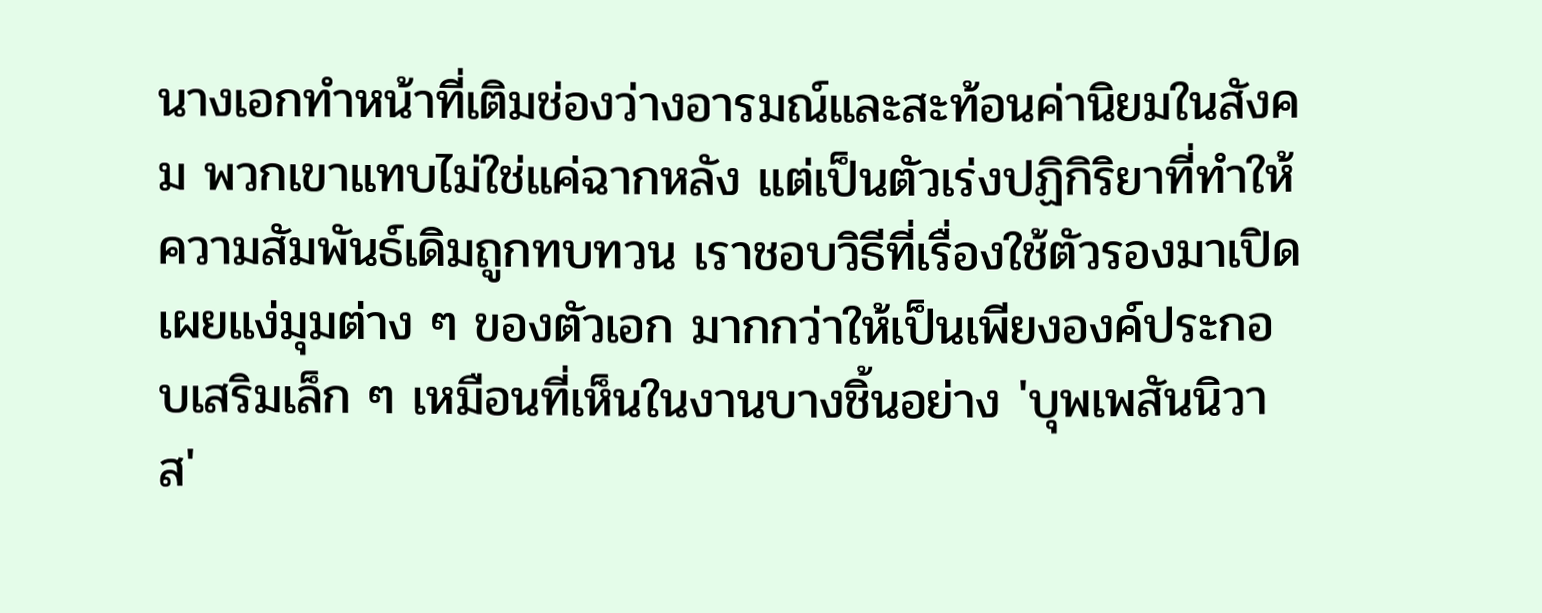นางเอกทำหน้าที่เติมช่องว่างอารมณ์และสะท้อนค่านิยมในสังคม พวกเขาแทบไม่ใช่แค่ฉากหลัง แต่เป็นตัวเร่งปฏิกิริยาที่ทำให้ความสัมพันธ์เดิมถูกทบทวน เราชอบวิธีที่เรื่องใช้ตัวรองมาเปิดเผยแง่มุมต่าง ๆ ของตัวเอก มากกว่าให้เป็นเพียงองค์ประกอบเสริมเล็ก ๆ เหมือนที่เห็นในงานบางชิ้นอย่าง 'บุพเพสันนิวาส'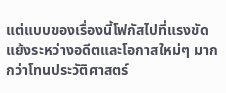แต่แบบของเรื่องนี้โฟกัสไปที่แรงขัดแย้งระหว่างอดีตและโอกาสใหม่ๆ มากกว่าโทนประวัติศาสตร์